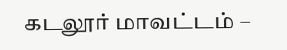கடலூர் மாவட்டம் –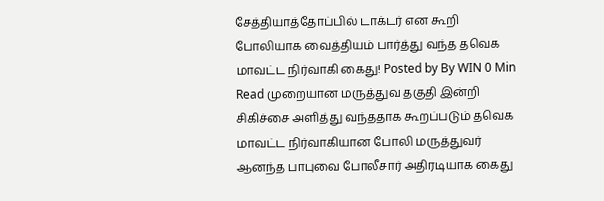சேத்தியாத்தோப்பில் டாக்டர் என கூறி போலியாக வைத்தியம் பார்த்து வந்த தவெக மாவட்ட நிர்வாகி கைது! Posted by By WIN 0 Min Read முறையான மருத்துவ தகுதி இன்றி சிகிச்சை அளித்து வந்ததாக கூறப்படும் தவெக மாவட்ட நிர்வாகியான போலி மருத்துவர் ஆனந்த பாபுவை போலீசார் அதிரடியாக கைது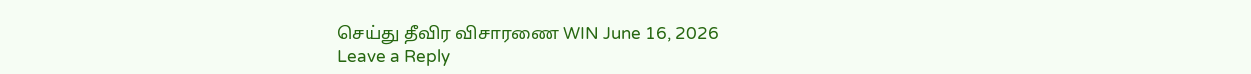செய்து தீவிர விசாரணை WIN June 16, 2026
Leave a Reply